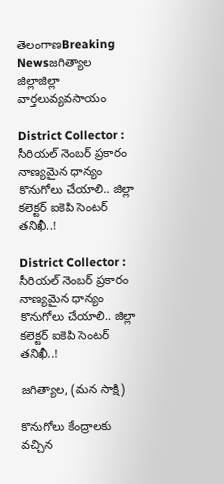తెలంగాణBreaking Newsజగిత్యాల జిల్లాజిల్లా వార్తలువ్యవసాయం

District Collector : సీరియల్ నెంబర్ ప్రకారం నాణ్యమైన ధాన్యం కొనుగోలు చేయాలి.. జిల్లా కలెక్టర్ ఐకెపి సెంటర్ తనిఖీ..!

District Collector : సీరియల్ నెంబర్ ప్రకారం నాణ్యమైన ధాన్యం కొనుగోలు చేయాలి.. జిల్లా కలెక్టర్ ఐకెపి సెంటర్ తనిఖీ..!

జగిత్యాల, (మన సాక్షి)

కొనుగోలు కేంద్రాలకు వచ్చిన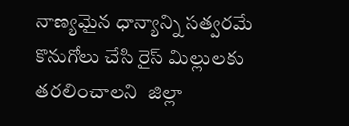నాణ్యమైన ధాన్యాన్ని సత్వరమే కొనుగోలు చేసి రైస్ మిల్లులకు తరలించాలని  జిల్లా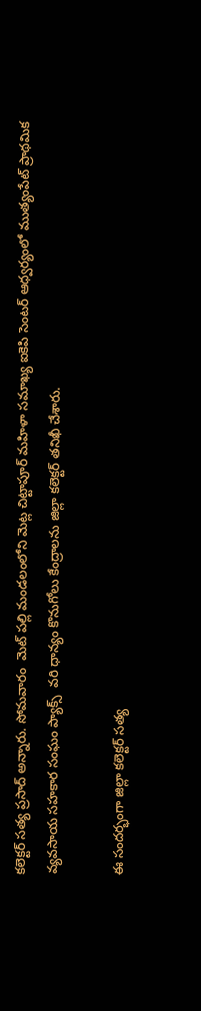కలెక్టర్ సత్య ప్రసాద్ అన్నారు. సోమవారం  మెట్ పల్లి మండలంలోని మెట్ల చిట్టాపూర్ మహిళా సమాఖ్య ఐకెపి సెంటర్ ఆధ్వర్యంలో ముత్యంపేట్ ప్రాథమిక వ్యవసాయ సహకార సంఘం ప్యాక్స్  వరి ధాన్యం కొనుగోలు కేంద్రాలను జిల్లా కలెక్టర్ తనిఖీ చేశారు.

ఈ సందర్భంగా జిల్లా కలెక్టర్ సత్య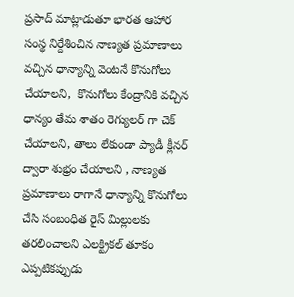ప్రసాద్ మాట్లాడుతూ భారత ఆహార సంస్థ నిర్దేశించిన నాణ్యత ప్రమాణాలు వచ్చిన ధాన్యాన్ని వెంటనే కొనుగోలు చేయాలని,  కొనుగోలు కేంద్రానికి వచ్చిన ధాన్యం తేమ శాతం రెగ్యులర్ గా చెక్ చేయాలని, తాలు లేకుండా ప్యాడీ క్లీనర్ ద్వారా శుభ్రం చేయాలని , నాణ్యత ప్రమాణాలు రాగానే ధాన్యాన్ని కొనుగోలు చేసి సంబంధిత రైస్ మిల్లులకు తరలించాలని ఎలక్ట్రికల్ తూకం ఎప్పటికప్పుడు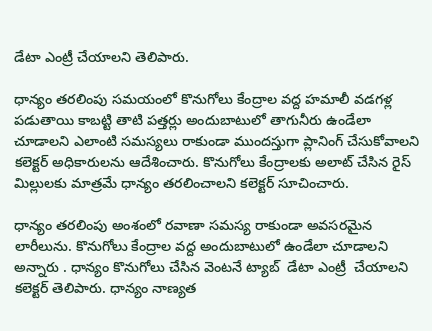డేటా ఎంట్రీ చేయాలని తెలిపారు.

ధాన్యం తరలింపు సమయంలో కొనుగోలు కేంద్రాల వద్ద హమాలీ వడగళ్ల పడుతాయి కాబట్టి తాటి పత్తర్లు అందుబాటులో తాగునీరు ఉండేలా చూడాలని ఎలాంటి సమస్యలు రాకుండా ముందస్తుగా ప్లానింగ్ చేసుకోవాలని  కలెక్టర్ అధికారులను ఆదేశించారు. కొనుగోలు కేంద్రాలకు అలాట్ చేసిన రైస్ మిల్లులకు మాత్రమే ధాన్యం తరలించాలని కలెక్టర్ సూచించారు.

ధాన్యం తరలింపు అంశంలో రవాణా సమస్య రాకుండా అవసరమైన లారీలును. కొనుగోలు కేంద్రాల వద్ద అందుబాటులో ఉండేలా చూడాలని అన్నారు . ధాన్యం కొనుగోలు చేసిన వెంటనే ట్యాబ్  డేటా ఎంట్రీ  చేయాలని కలెక్టర్ తెలిపారు. ధాన్యం నాణ్యత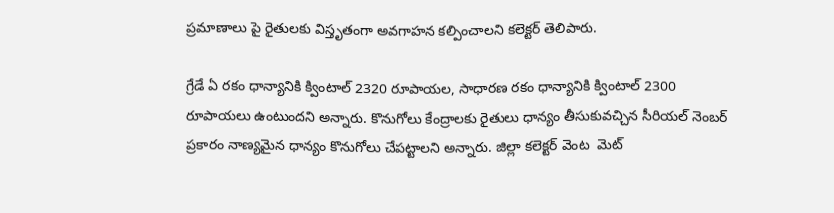ప్రమాణాలు పై రైతులకు విస్తృతంగా అవగాహన కల్పించాలని కలెక్టర్ తెలిపారు.

గ్రేడే ఏ రకం ధాన్యానికి క్వింటాల్ 2320 రూపాయల, సాధారణ రకం ధాన్యానికి క్వింటాల్ 2300 రూపాయలు ఉంటుందని అన్నారు. కొనుగోలు కేంద్రాలకు రైతులు ధాన్యం తీసుకువచ్చిన సీరియల్ నెంబర్ ప్రకారం నాణ్యమైన ధాన్యం కొనుగోలు చేపట్టాలని అన్నారు. జిల్లా కలెక్టర్ వెంట  మెట్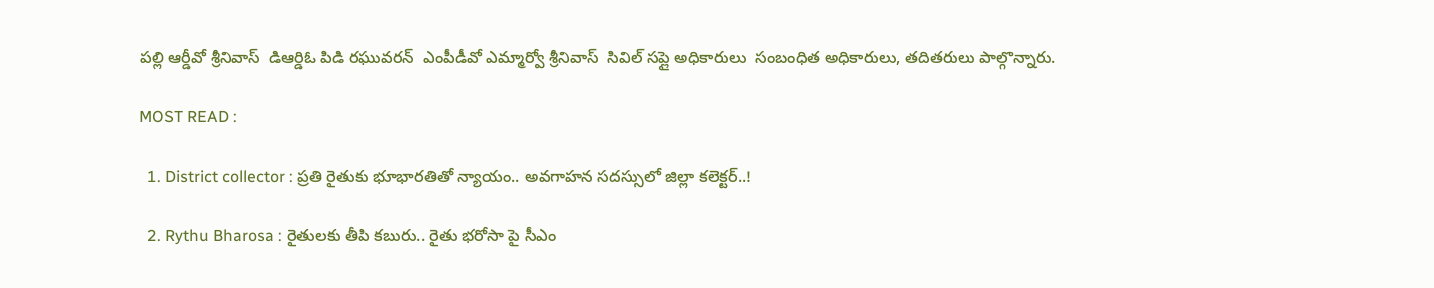పల్లి ఆర్డీవో శ్రీనివాస్  డిఆర్డిఓ పిడి రఘువరన్  ఎంపీడీవో ఎమ్మార్వో శ్రీనివాస్  సివిల్ సప్లై అధికారులు  సంబంధిత అధికారులు, తదితరులు పాల్గొన్నారు.

MOST READ :

  1. District collector : ప్రతి రైతుకు భూభారతితో న్యాయం.. అవగాహన సదస్సులో జిల్లా కలెక్టర్..!

  2. Rythu Bharosa : రైతులకు తీపి కబురు.. రైతు భరోసా పై సీఎం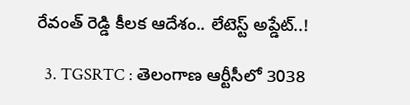రేవంత్ రెడ్డి కీలక ఆదేశం.. లేటెస్ట్ అప్డేట్..!

  3. TGSRTC : తెలంగాణ ఆర్టీసీలో 3038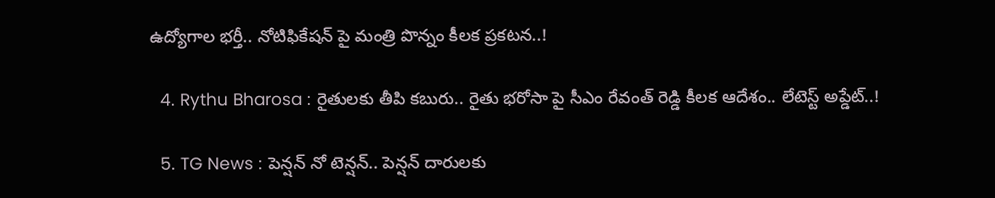ఉద్యోగాల భర్తీ.. నోటిఫికేషన్ పై మంత్రి పొన్నం కీలక ప్రకటన..!

  4. Rythu Bharosa : రైతులకు తీపి కబురు.. రైతు భరోసా పై సీఎం రేవంత్ రెడ్డి కీలక ఆదేశం.. లేటెస్ట్ అప్డేట్..!

  5. TG News : పెన్షన్ నో టెన్షన్.. పెన్షన్ దారులకు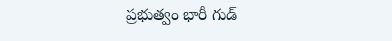ప్రభుత్వం భారీ గుడ్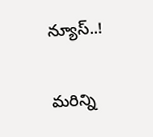న్యూస్..!

మరిన్ని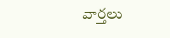వార్తలు